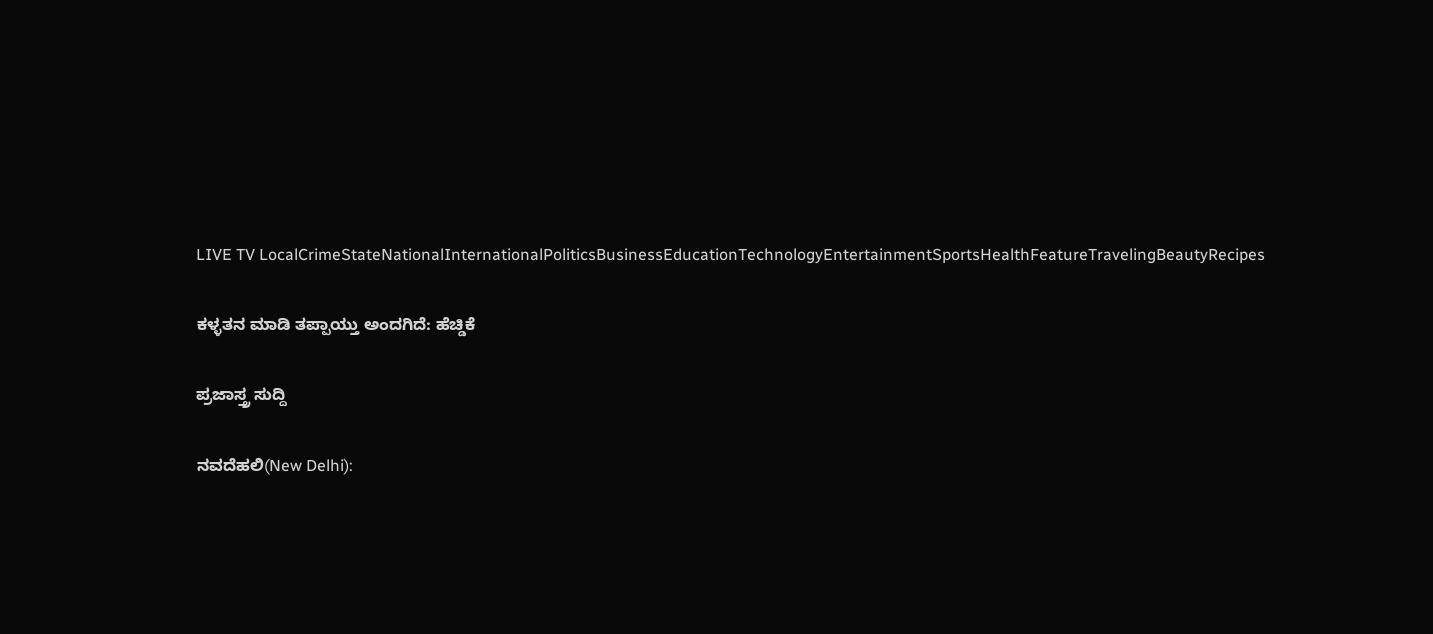LIVE TV LocalCrimeStateNationalInternationalPoliticsBusinessEducationTechnologyEntertainmentSportsHealthFeatureTravelingBeautyRecipes

ಕಳ್ಳತನ ಮಾಡಿ ತಪ್ಪಾಯ್ತು ಅಂದಗಿದೆ: ಹೆಚ್ಡಿಕೆ

ಪ್ರಜಾಸ್ತ್ರ ಸುದ್ದಿ

ನವದೆಹಲಿ(New Delhi):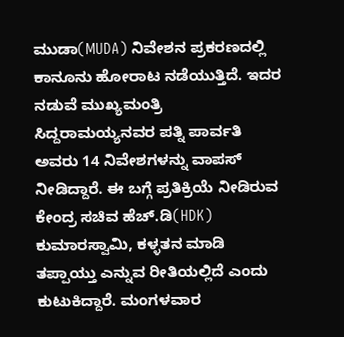ಮುಡಾ(MUDA) ನಿವೇಶನ ಪ್ರಕರಣದಲ್ಲಿ ಕಾನೂನು ಹೋರಾಟ ನಡೆಯುತ್ತಿದೆ. ಇದರ ನಡುವೆ ಮುಖ್ಯಮಂತ್ರಿ ಸಿದ್ದರಾಮಯ್ಯನವರ ಪತ್ನಿ ಪಾರ್ವತಿ ಅವರು 14 ನಿವೇಶಗಳನ್ನು ವಾಪಸ್ ನೀಡಿದ್ದಾರೆ. ಈ ಬಗ್ಗೆ ಪ್ರತಿಕ್ರಿಯೆ ನೀಡಿರುವ ಕೇಂದ್ರ ಸಚಿವ ಹೆಚ್.ಡಿ(HDK) ಕುಮಾರಸ್ವಾಮಿ, ಕಳ್ಳತನ ಮಾಡಿ ತಪ್ಪಾಯ್ತು ಎನ್ನುವ ರೀತಿಯಲ್ಲಿದೆ ಎಂದು ಕುಟುಕಿದ್ದಾರೆ. ಮಂಗಳವಾರ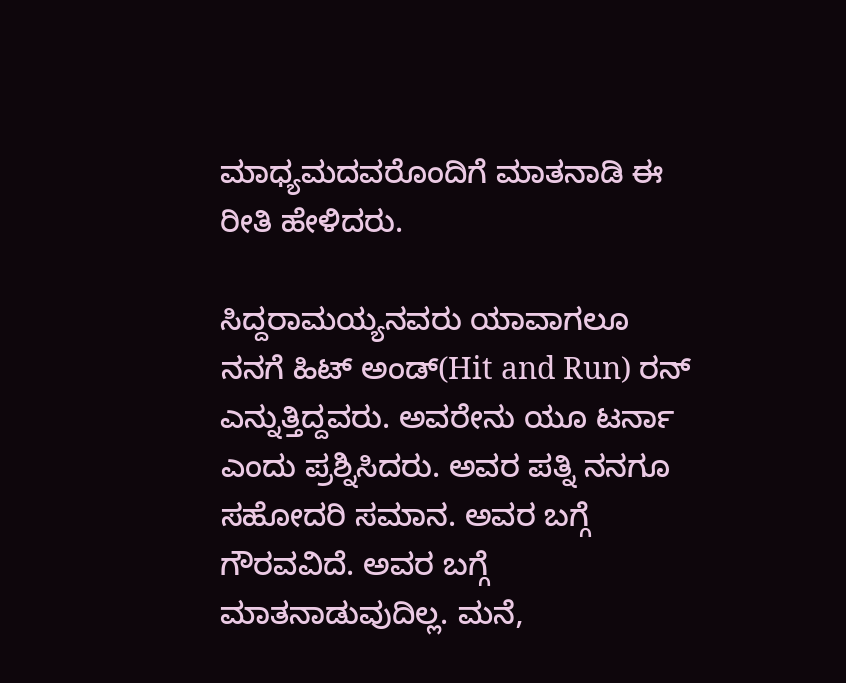ಮಾಧ್ಯಮದವರೊಂದಿಗೆ ಮಾತನಾಡಿ ಈ ರೀತಿ ಹೇಳಿದರು.

ಸಿದ್ದರಾಮಯ್ಯನವರು ಯಾವಾಗಲೂ ನನಗೆ ಹಿಟ್ ಅಂಡ್(Hit and Run) ರನ್ ಎನ್ನುತ್ತಿದ್ದವರು. ಅವರೇನು ಯೂ ಟರ್ನಾ ಎಂದು ಪ್ರಶ್ನಿಸಿದರು. ಅವರ ಪತ್ನಿ ನನಗೂ ಸಹೋದರಿ ಸಮಾನ. ಅವರ ಬಗ್ಗೆ ಗೌರವವಿದೆ. ಅವರ ಬಗ್ಗೆ ಮಾತನಾಡುವುದಿಲ್ಲ. ಮನೆ,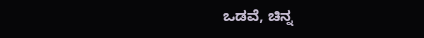ಒಡವೆ, ಚಿನ್ನ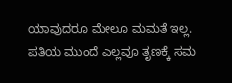ಯಾವುದರೂ ಮೇಲೂ ಮಮತೆ ಇಲ್ಲ. ಪತಿಯ ಮುಂದೆ ಎಲ್ಲವೂ ತೃಣಕ್ಕೆ ಸಮ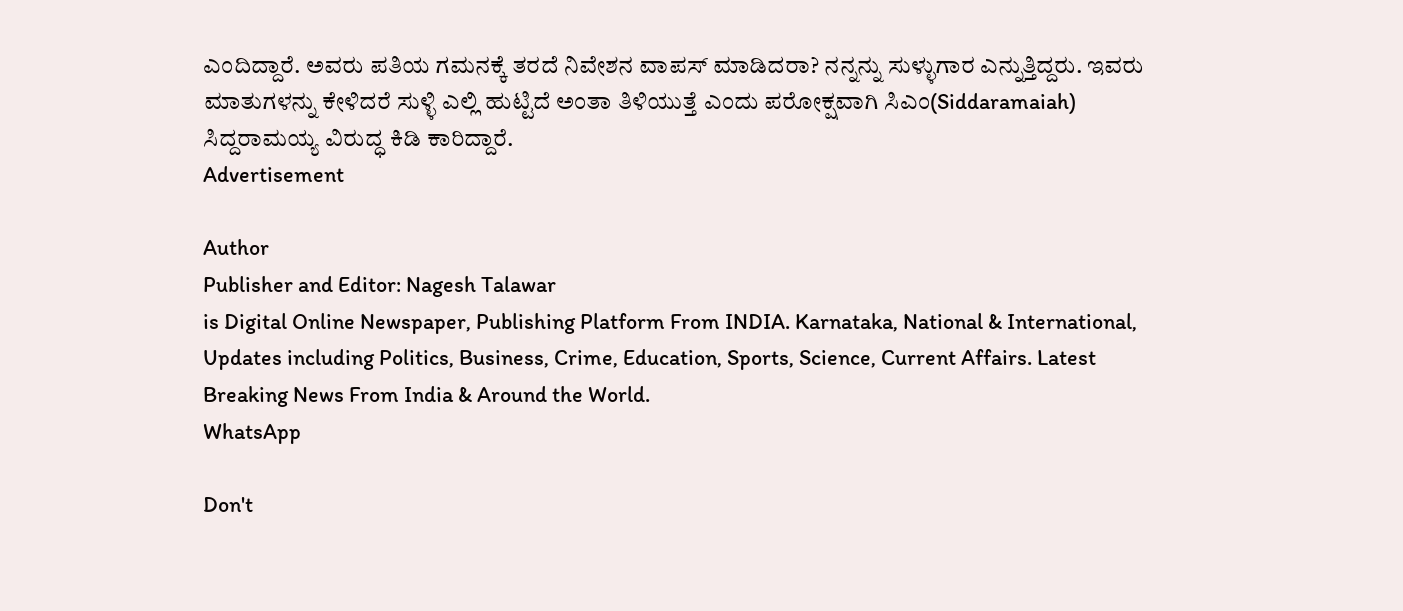ಎಂದಿದ್ದಾರೆ. ಅವರು ಪತಿಯ ಗಮನಕ್ಕೆ ತರದೆ ನಿವೇಶನ ವಾಪಸ್ ಮಾಡಿದರಾ? ನನ್ನನ್ನು ಸುಳ್ಳುಗಾರ ಎನ್ನುತ್ತಿದ್ದರು. ಇವರು ಮಾತುಗಳನ್ನು ಕೇಳಿದರೆ ಸುಳ್ಳಿ ಎಲ್ಲಿ ಹುಟ್ಟಿದೆ ಅಂತಾ ತಿಳಿಯುತ್ತೆ ಎಂದು ಪರೋಕ್ಷವಾಗಿ ಸಿಎಂ(Siddaramaiah) ಸಿದ್ದರಾಮಯ್ಯ ವಿರುದ್ಧ ಕಿಡಿ ಕಾರಿದ್ದಾರೆ.
Advertisement

Author
Publisher and Editor: Nagesh Talawar
is Digital Online Newspaper, Publishing Platform From INDIA. Karnataka, National & International, Updates including Politics, Business, Crime, Education, Sports, Science, Current Affairs. Latest Breaking News From India & Around the World.
WhatsApp

Don't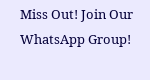Miss Out! Join Our WhatsApp Group!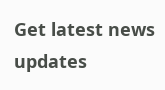Get latest news updates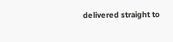delivered straight to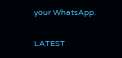your WhatsApp.

LATEST